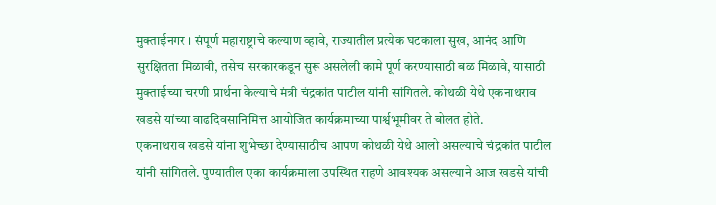मुक्ताईनगर । संपूर्ण महाराष्ट्राचे कल्याण व्हावे, राज्यातील प्रत्येक घटकाला सुख, आनंद आणि सुरक्षितता मिळावी, तसेच सरकारकडून सुरू असलेली कामे पूर्ण करण्यासाठी बळ मिळावे, यासाठी मुक्ताईच्या चरणी प्रार्थना केल्याचे मंत्री चंद्रकांत पाटील यांनी सांगितले. कोथळी येथे एकनाथराव खडसे यांच्या वाढदिवसानिमित्त आयोजित कार्यक्रमाच्या पार्श्वभूमीवर ते बोलत होते.
एकनाथराव खडसे यांना शुभेच्छा देण्यासाठीच आपण कोथळी येथे आलो असल्याचे चंद्रकांत पाटील यांनी सांगितले. पुण्यातील एका कार्यक्रमाला उपस्थित राहणे आवश्यक असल्याने आज खडसे यांची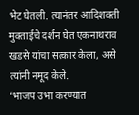भेट घेतली. त्यानंतर आदिशक्ती मुक्ताईचे दर्शन घेत एकनाथराव खडसे यांचा सत्कार केला, असे त्यांनी नमूद केले.
‘भाजप उभा करण्यात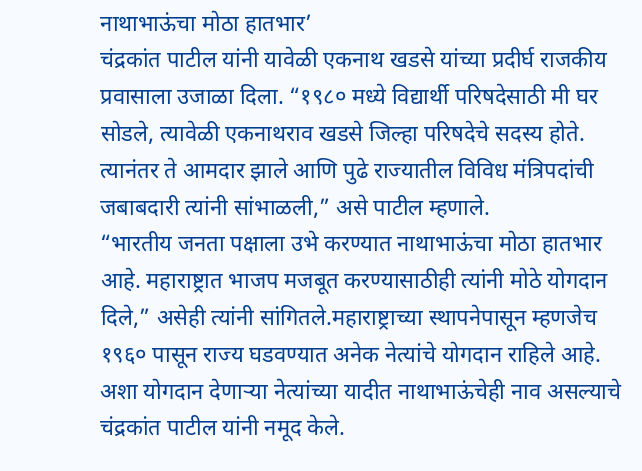नाथाभाऊंचा मोठा हातभार’
चंद्रकांत पाटील यांनी यावेळी एकनाथ खडसे यांच्या प्रदीर्घ राजकीय प्रवासाला उजाळा दिला. “१९८० मध्ये विद्यार्थी परिषदेसाठी मी घर सोडले, त्यावेळी एकनाथराव खडसे जिल्हा परिषदेचे सदस्य होते. त्यानंतर ते आमदार झाले आणि पुढे राज्यातील विविध मंत्रिपदांची जबाबदारी त्यांनी सांभाळली,” असे पाटील म्हणाले.
“भारतीय जनता पक्षाला उभे करण्यात नाथाभाऊंचा मोठा हातभार आहे. महाराष्ट्रात भाजप मजबूत करण्यासाठीही त्यांनी मोठे योगदान दिले,” असेही त्यांनी सांगितले.महाराष्ट्राच्या स्थापनेपासून म्हणजेच १९६० पासून राज्य घडवण्यात अनेक नेत्यांचे योगदान राहिले आहे. अशा योगदान देणाऱ्या नेत्यांच्या यादीत नाथाभाऊंचेही नाव असल्याचे चंद्रकांत पाटील यांनी नमूद केले.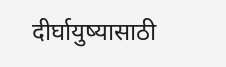दीर्घायुष्यासाठी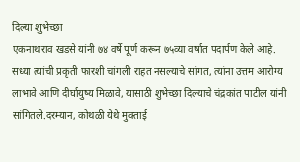दिल्या शुभेच्छा
एकनाथराव खडसे यांनी ७४ वर्षे पूर्ण करून ७५व्या वर्षात पदार्पण केले आहे. सध्या त्यांची प्रकृती फारशी चांगली राहत नसल्याचे सांगत, त्यांना उत्तम आरोग्य लाभावे आणि दीर्घायुष्य मिळावे, यासाठी शुभेच्छा दिल्याचे चंद्रकांत पाटील यांनी सांगितले.दरम्यान, कोथळी येथे मुक्ताई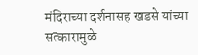मंदिराच्या दर्शनासह खडसे यांच्या सत्कारामुळे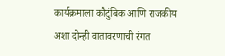कार्यक्रमाला कौटुंबिक आणि राजकीय अशा दोन्ही वातावरणाची रंगत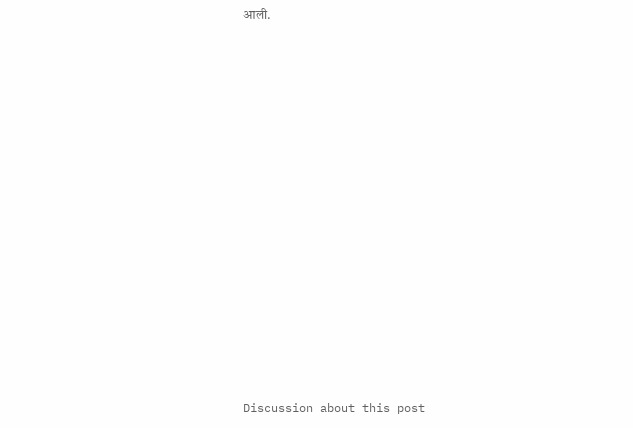आली.















Discussion about this post